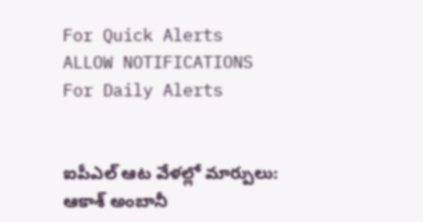For Quick Alerts
ALLOW NOTIFICATIONS
For Daily Alerts


ఐపీఎల్ ఆట వేళల్లో మార్పులు: ఆకాశ్ అంబానీ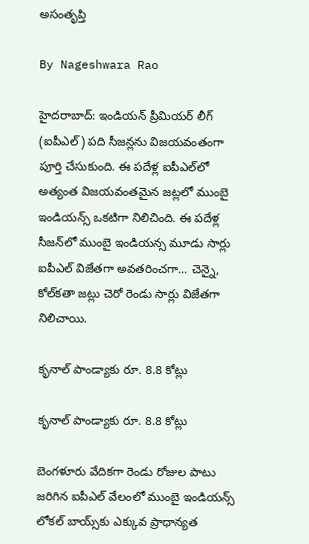అసంతృప్తి

By Nageshwara Rao

హైదరాబాద్: ఇండియన్ ప్రీమియర్ లీగ్ (ఐపీఎల్) పది సీజన్లను విజయవంతంగా పూర్తి చేసుకుంది. ఈ పదేళ్ల ఐపీఎల్‌లో అత్యంత విజయవంతమైన జట్లలో ముంబై ఇండియన్స్ ఒకటిగా నిలిచింది. ఈ పదేళ్ల సీజన్‌లో ముంబై ఇండియన్స మూడు సార్లు ఐపీఎల్ విజేతగా అవతరించగా... చెన్నై, కోల్‌కతా జట్లు చెరో రెండు సార్లు విజేతగా నిలిచాయి.

కృనాల్ పాండ్యాకు రూ. 8.8 కోట్లు

కృనాల్ పాండ్యాకు రూ. 8.8 కోట్లు

బెంగళూరు వేదికగా రెండు రోజుల పాటు జరిగిన ఐపీఎల్ వేలంలో ముంబై ఇండియన్స్ లోకల్ బాయ్స్‌కు ఎక్కువ ప్రాధాన్యత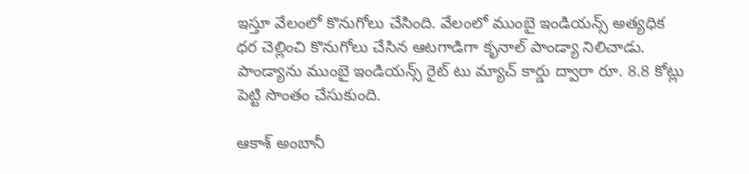ఇస్తూ వేలంలో కొనుగోలు చేసింది. వేలంలో ముంబై ఇండియన్స్ అత్యధిక ధర చెల్లించి కొనుగోలు చేసిన ఆటగాడిగా కృనాల్ పాండ్యా నిలిచాడు. పాండ్యాను ముంబై ఇండియన్స్ రైట్ టు మ్యాచ్ కార్డు ద్వారా రూ. 8.8 కోట్లు పెట్టి సొంతం చేసుకుంది.

ఆకాశ్ అంబానీ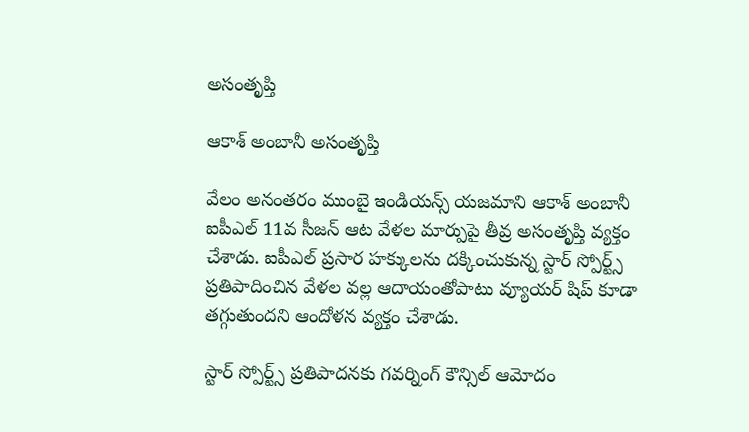అసంతృప్తి

ఆకాశ్ అంబానీ అసంతృప్తి

వేలం అనంతరం ముంబై ఇండియన్స్ యజమాని ఆకాశ్ అంబానీ ఐపీఎల్ 11వ సీజన్ ఆట వేళల మార్పుపై తీవ్ర అసంతృప్తి వ్యక్తం చేశాడు. ఐపీఎల్‌ ప్రసార హక్కులను దక్కించుకున్న స్టార్‌ స్పోర్ట్స్ ప్రతిపాదించిన వేళల వల్ల ఆదాయంతోపాటు వ్యూయర్ షిప్ కూడా తగ్గుతుందని ఆందోళన వ్యక్తం చేశాడు.

స్టార్ స్పోర్ట్స్ ప్రతిపాదనకు గవర్నింగ్ కౌన్సిల్ ఆమోదం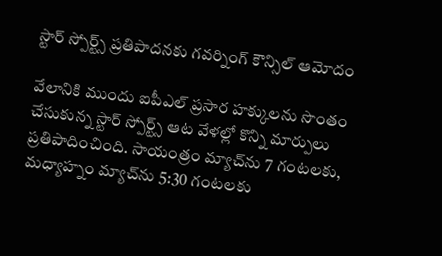స్టార్ స్పోర్ట్స్ ప్రతిపాదనకు గవర్నింగ్ కౌన్సిల్ ఆమోదం

వేలానికి ముందు ఐపీఎల్ ప్రసార హక్కులను సొంతం చేసుకున్న స్టార్ స్పోర్ట్స్ ఆట వేళల్లో కొన్ని మార్పులు ప్రతిపాదించింది. సాయంత్రం మ్యాచ్‌ను 7 గంటలకు, మధ్యాహ్నం మ్యాచ్‌ను 5:30 గంటలకు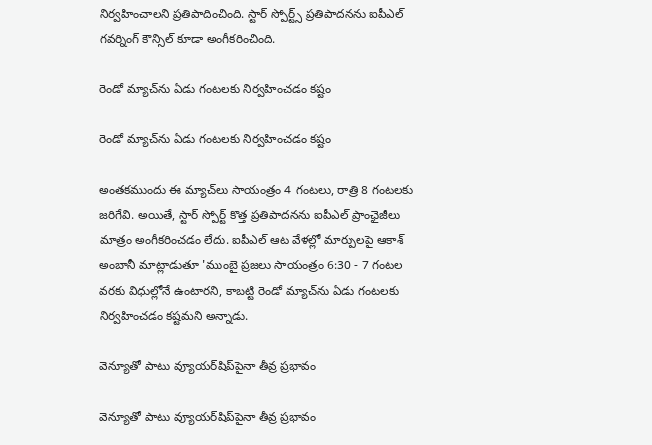నిర్వహించాలని ప్రతిపాదించింది. స్టార్ స్పోర్ట్స్ ప్రతిపాదనను ఐపీఎల్ గవర్నింగ్ కౌన్సిల్ కూడా అంగీకరించింది.

రెండో మ్యాచ్‌ను ఏడు గంటలకు నిర్వహించడం కష్టం

రెండో మ్యాచ్‌ను ఏడు గంటలకు నిర్వహించడం కష్టం

అంతకముందు ఈ మ్యాచ్‌లు సాయంత్రం 4 గంటలు, రాత్రి 8 గంటలకు జరిగేవి. అయితే, స్టార్ స్పోర్ట్ కొత్త ప్రతిపాదనను ఐపీఎల్ ప్రాంఛైజీలు మాత్రం అంగీకరించడం లేదు. ఐపీఎల్ ఆట వేళల్లో మార్పులపై ఆకాశ్ అంబానీ మాట్లాడుతూ 'ముంబై ప్రజలు సాయంత్రం 6:30 - 7 గంటల వరకు విధుల్లోనే ఉంటారని, కాబట్టి రెండో మ్యాచ్‌ను ఏడు గంటలకు నిర్వహించడం కష్టమని అన్నాడు.

వెన్యూతో పాటు వ్యూయర్‌షిప్‌పైనా తీవ్ర ప్రభావం

వెన్యూతో పాటు వ్యూయర్‌షిప్‌పైనా తీవ్ర ప్రభావం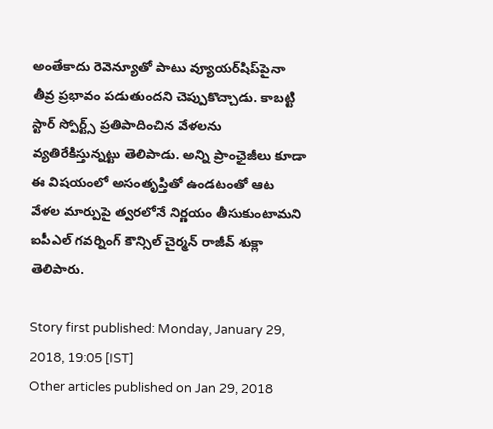అంతేకాదు రెవెన్యూతో పాటు వ్యూయర్‌షిప్‌పైనా తీవ్ర ప్రభావం పడుతుందని చెప్పుకొచ్చాడు. కాబట్టి స్టార్ స్పోర్ట్స్ ప్రతిపాదించిన వేళలను వ్యతిరేకిస్తున్నట్టు తెలిపాడు. అన్ని ప్రాంఛైజీలు కూడా ఈ విషయంలో అసంతృప్తితో ఉండటంతో ఆట వేళల మార్పుపై త్వరలోనే నిర్ణయం తీసుకుంటామని ఐపీఎల్ గవర్నింగ్ కౌన్సిల్ చైర్మన్ రాజీవ్ శుక్లా తెలిపారు.

Story first published: Monday, January 29, 2018, 19:05 [IST]
Other articles published on Jan 29, 2018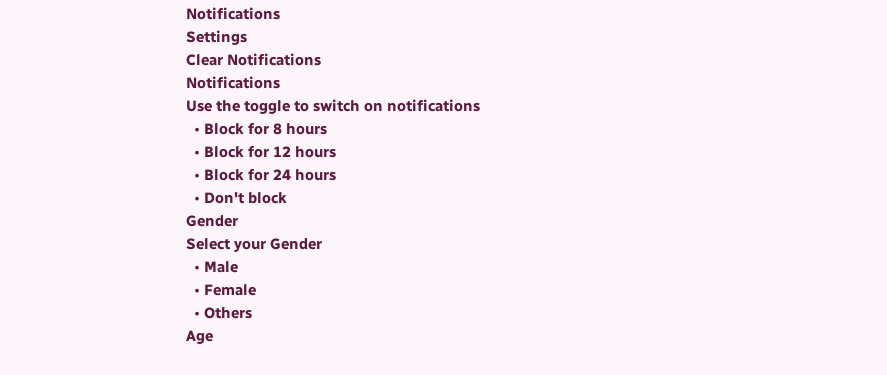Notifications
Settings
Clear Notifications
Notifications
Use the toggle to switch on notifications
  • Block for 8 hours
  • Block for 12 hours
  • Block for 24 hours
  • Don't block
Gender
Select your Gender
  • Male
  • Female
  • Others
Age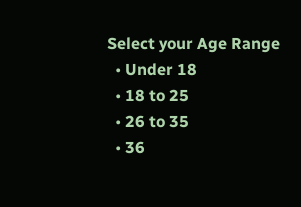Select your Age Range
  • Under 18
  • 18 to 25
  • 26 to 35
  • 36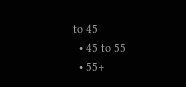to 45
  • 45 to 55
  • 55+